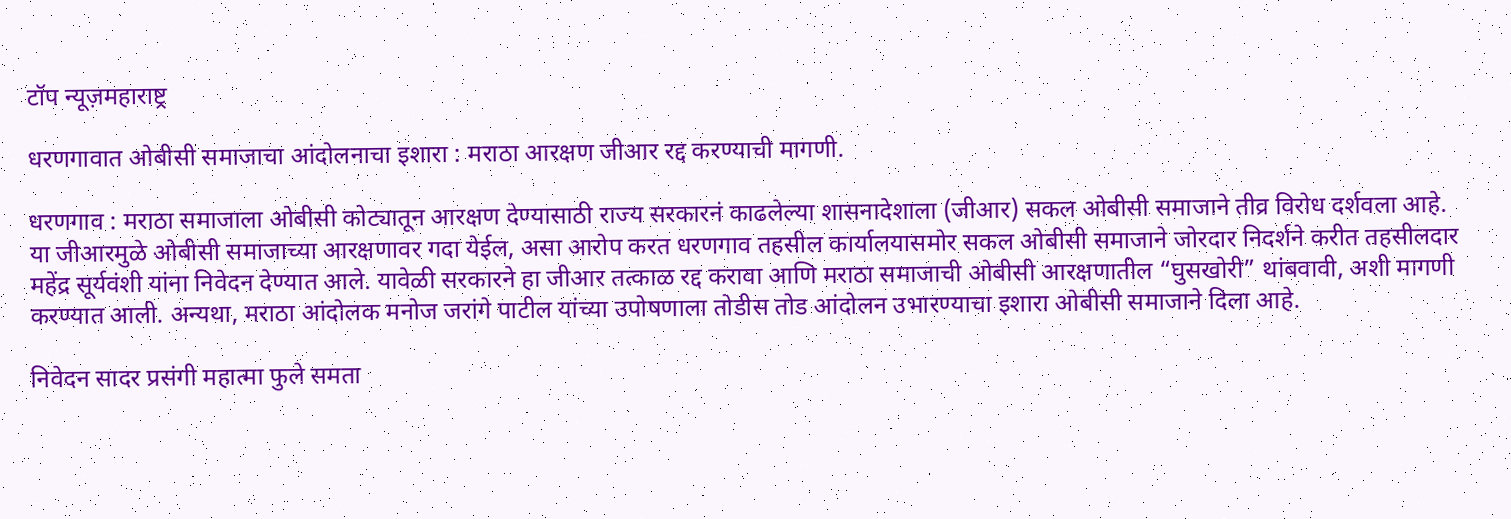टॉप न्यूज़महाराष्ट्र

धरणगावात ओबीसी समाजाचा आंदोलनाचा इशारा : मराठा आरक्षण जीआर रद्द करण्याची मागणी.

धरणगाव : मराठा समाजाला ओबीसी कोट्यातून आरक्षण देण्यासाठी राज्य सरकारनं काढलेल्या शासनादेशाला (जीआर) सकल ओबीसी समाजाने तीव्र विरोध दर्शवला आहे. या जीआरमुळे ओबीसी समाजाच्या आरक्षणावर गदा येईल, असा आरोप करत धरणगाव तहसील कार्यालयासमोर सकल ओबीसी समाजाने जोरदार निदर्शने करीत तहसीलदार महेंद्र सूर्यवंशी यांना निवेदन देण्यात आले. यावेळी सरकारने हा जीआर तत्काळ रद्द करावा आणि मराठा समाजाची ओबीसी आरक्षणातील “घुसखोरी” थांबवावी, अशी मागणी करण्यात आली. अन्यथा, मराठा आंदोलक मनोज जरांगे पाटील यांच्या उपोषणाला तोडीस तोड आंदोलन उभारण्याचा इशारा ओबीसी समाजाने दिला आहे.

निवेदन सादर प्रसंगी महात्मा फुले समता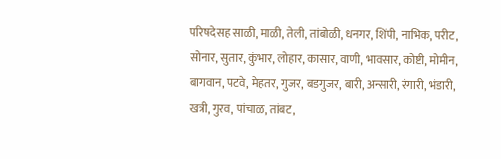परिषदेसह साळी, माळी, तेली, तांबोळी, धनगर, शिंपी, नाभिक, परीट, सोनार, सुतार, कुंभार, लोहार, कासार, वाणी, भावसार, कोष्टी, मोमीन, बागवान, पटवे, मेहतर, गुजर, बडगुजर, बारी, अन्सारी, रंगारी, भंडारी, खत्री, गुरव, पांचाळ, तांबट,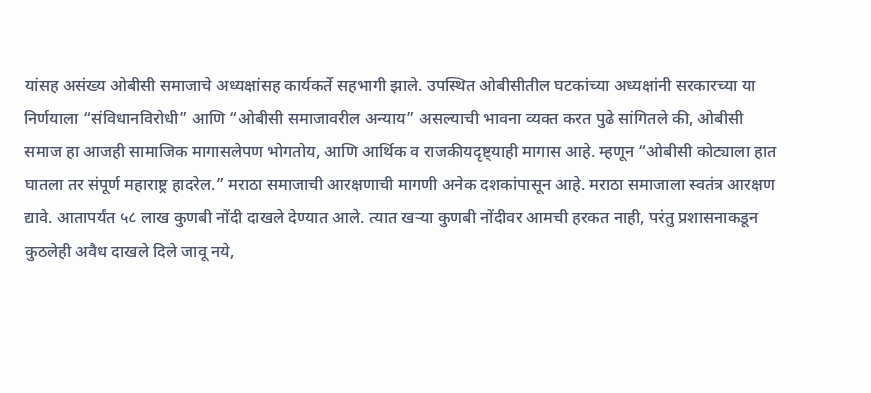यांसह असंख्य ओबीसी समाजाचे अध्यक्षांसह कार्यकर्ते सहभागी झाले. उपस्थित ओबीसीतील घटकांच्या अध्यक्षांनी सरकारच्या या निर्णयाला “संविधानविरोधी” आणि “ओबीसी समाजावरील अन्याय” असल्याची भावना व्यक्त करत पुढे सांगितले की, ओबीसी समाज हा आजही सामाजिक मागासलेपण भोगतोय, आणि आर्थिक व राजकीयदृष्ट्याही मागास आहे. म्हणून “ओबीसी कोट्याला हात घातला तर संपूर्ण महाराष्ट्र हादरेल.” मराठा समाजाची आरक्षणाची मागणी अनेक दशकांपासून आहे. मराठा समाजाला स्वतंत्र आरक्षण द्यावे. आतापर्यंत ५८ लाख कुणबी नोंदी दाखले देण्यात आले. त्यात खऱ्या कुणबी नोंदीवर आमची हरकत नाही, परंतु प्रशासनाकडून कुठलेही अवैध दाखले दिले जावू नये,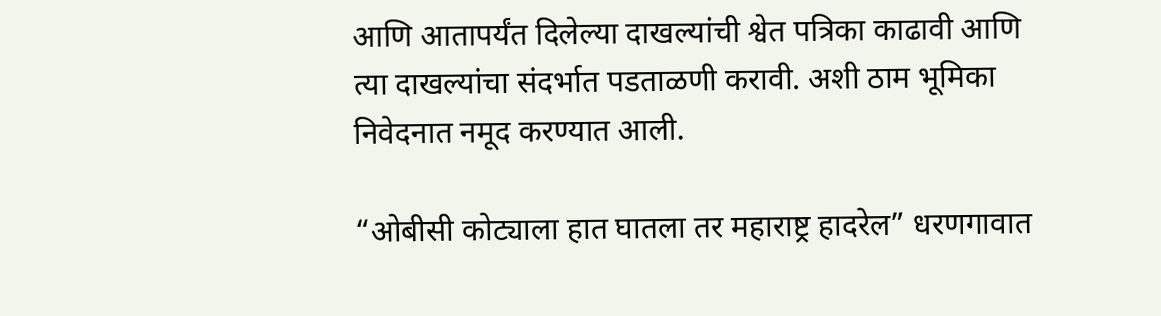आणि आतापर्यंत दिलेल्या दाखल्यांची श्वेत पत्रिका काढावी आणि त्या दाखल्यांचा संदर्भात पडताळणी करावी. अशी ठाम भूमिका निवेदनात नमूद करण्यात आली.

“ओबीसी कोट्याला हात घातला तर महाराष्ट्र हादरेल” धरणगावात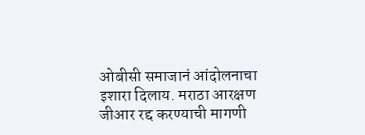ओबीसी समाजानं आंदोलनाचा इशारा दिलाय. मराठा आरक्षण जीआर रद्द करण्याची मागणी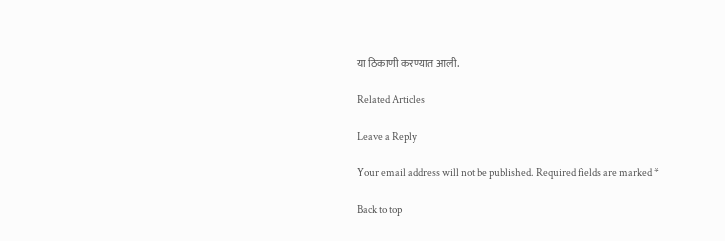या ठिकाणी करण्यात आली.

Related Articles

Leave a Reply

Your email address will not be published. Required fields are marked *

Back to top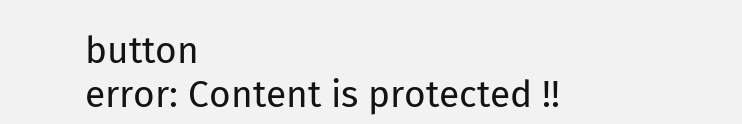button
error: Content is protected !!